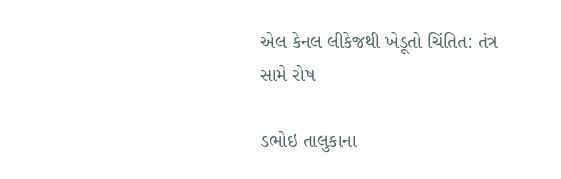એલ કેનલ લીકેજથી ખેડૂતો ચિંતિત: તંત્ર સામે રોષ

ડભોઇ તાલુકાના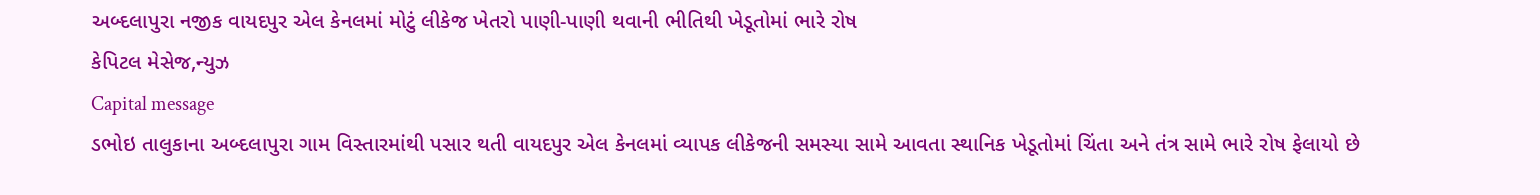અબ્દલાપુરા નજીક વાયદપુર એલ કેનલમાં મોટું લીકેજ ખેતરો પાણી-પાણી થવાની ભીતિથી ખેડૂતોમાં ભારે રોષ
કેપિટલ મેસેજ,ન્યુઝ
Capital message
ડભોઇ તાલુકાના અબ્દલાપુરા ગામ વિસ્તારમાંથી પસાર થતી વાયદપુર એલ કેનલમાં વ્યાપક લીકેજની સમસ્યા સામે આવતા સ્થાનિક ખેડૂતોમાં ચિંતા અને તંત્ર સામે ભારે રોષ ફેલાયો છે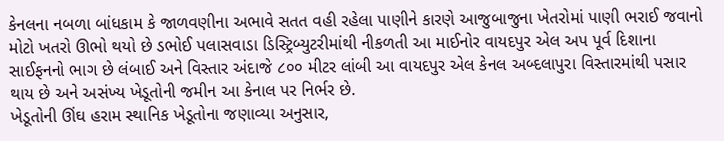કેનલના નબળા બાંધકામ કે જાળવણીના અભાવે સતત વહી રહેલા પાણીને કારણે આજુબાજુના ખેતરોમાં પાણી ભરાઈ જવાનો મોટો ખતરો ઊભો થયો છે ડભોઈ પલાસવાડા ડિસ્ટ્રિબ્યુટરીમાંથી નીકળતી આ માઈનોર વાયદપુર એલ અપ પૂર્વ દિશાના સાઈફનનો ભાગ છે લંબાઈ અને વિસ્તાર અંદાજે ૮૦૦ મીટર લાંબી આ વાયદપુર એલ કેનલ અબ્દલાપુરા વિસ્તારમાંથી પસાર થાય છે અને અસંખ્ય ખેડૂતોની જમીન આ કેનાલ પર નિર્ભર છે.
ખેડૂતોની ઊંઘ હરામ સ્થાનિક ખેડૂતોના જણાવ્યા અનુસાર,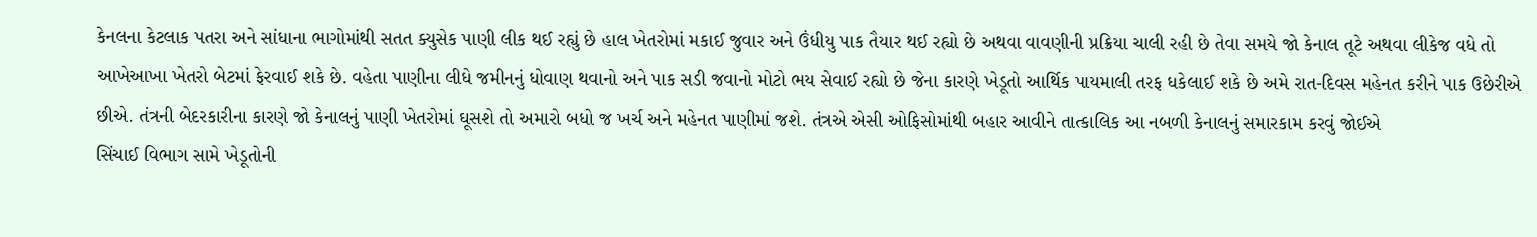કેનલના કેટલાક પતરા અને સાંધાના ભાગોમાંથી સતત ક્યુસેક પાણી લીક થઈ રહ્યું છે હાલ ખેતરોમાં મકાઈ જુવાર અને ઉંધીયુ પાક તૈયાર થઈ રહ્યો છે અથવા વાવણીની પ્રક્રિયા ચાલી રહી છે તેવા સમયે જો કેનાલ તૂટે અથવા લીકેજ વધે તો આખેઆખા ખેતરો બેટમાં ફેરવાઈ શકે છે. વહેતા પાણીના લીધે જમીનનું ધોવાણ થવાનો અને પાક સડી જવાનો મોટો ભય સેવાઈ રહ્યો છે જેના કારણે ખેડૂતો આર્થિક પાયમાલી તરફ ધકેલાઈ શકે છે અમે રાત-દિવસ મહેનત કરીને પાક ઉછેરીએ છીએ. તંત્રની બેદરકારીના કારણે જો કેનાલનું પાણી ખેતરોમાં ઘૂસશે તો અમારો બધો જ ખર્ચ અને મહેનત પાણીમાં જશે. તંત્રએ એસી ઓફિસોમાંથી બહાર આવીને તાત્કાલિક આ નબળી કેનાલનું સમારકામ કરવું જોઈએ
સિંચાઈ વિભાગ સામે ખેડૂતોની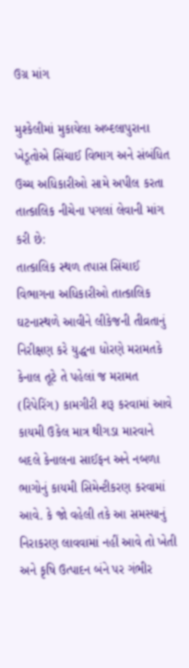ઉગ્ર માંગ

મુશ્કેલીમાં મુકાયેલા અબ્દલાપુરાના ખેડૂતોએ સિંચાઈ વિભાગ અને સંબંધિત ઉચ્ચ અધિકારીઓ સામે અપીલ કરતા તાત્કાલિક નીચેના પગલાં લેવાની માંગ કરી છે:
તાત્કાલિક સ્થળ તપાસ સિંચાઈ વિભાગના અધિકારીઓ તાત્કાલિક ઘટનાસ્થળે આવીને લીકેજની તીવ્રતાનું નિરીક્ષણ કરે યુદ્ધના ધોરણે મરામતકે કેનાલ તૂટે તે પહેલાં જ મરામત (રિપેરિંગ) કામગીરી શરૂ કરવામાં આવે કાયમી ઉકેલ માત્ર થીગડા મારવાને બદલે કેનાલના સાઈફન અને નબળા ભાગોનું કાયમી સિમેન્ટીકરણ કરવામાં આવે. કે જો વહેલી તકે આ સમસ્યાનું નિરાકરણ લાવવામાં નહીં આવે તો ખેતી અને કૃષિ ઉત્પાદન બંને પર ગંભીર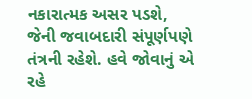નકારાત્મક અસર પડશે, જેની જવાબદારી સંપૂર્ણપણે તંત્રની રહેશે. હવે જોવાનું એ રહે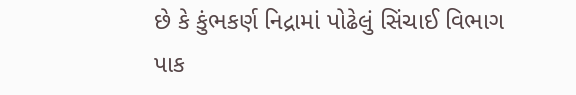છે કે કુંભકર્ણ નિદ્રામાં પોઢેલું સિંચાઈ વિભાગ પાક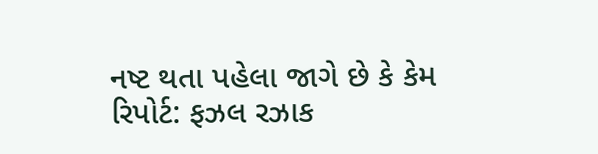નષ્ટ થતા પહેલા જાગે છે કે કેમ
રિપોર્ટ: ફઝલ રઝાક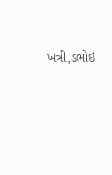ખત્રી,ડભોઇ